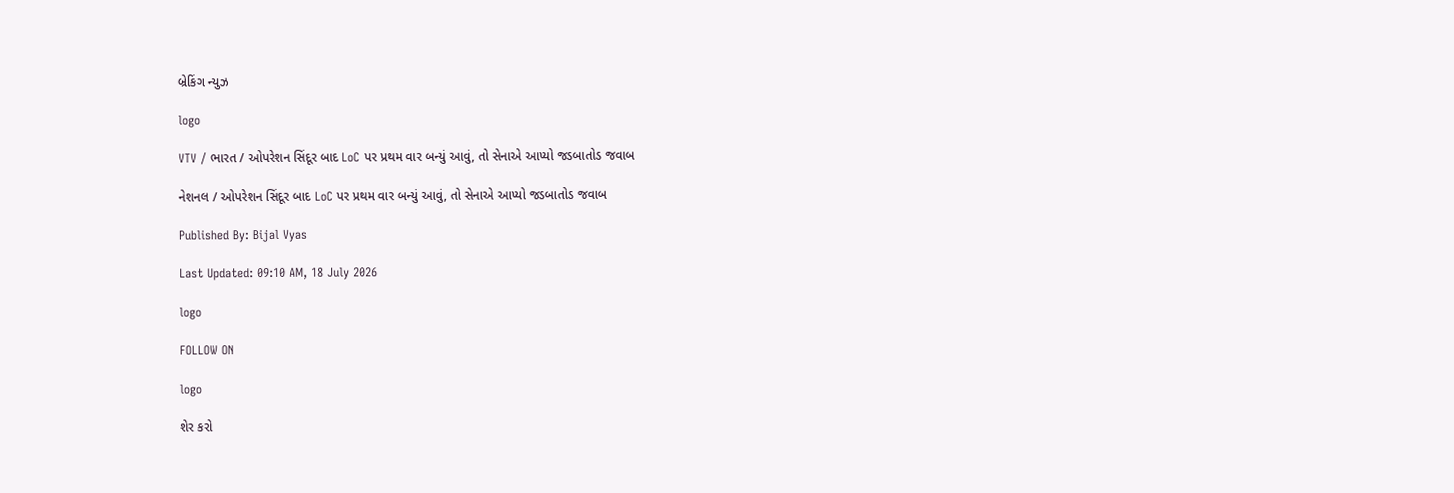બ્રેકિંગ ન્યુઝ

logo

VTV / ભારત / ઓપરેશન સિંદૂર બાદ LoC પર પ્રથમ વાર બન્યું આવું, તો સેનાએ આપ્યો જડબાતોડ જવાબ

નેશનલ / ઓપરેશન સિંદૂર બાદ LoC પર પ્રથમ વાર બન્યું આવું, તો સેનાએ આપ્યો જડબાતોડ જવાબ

Published By: Bijal Vyas

Last Updated: 09:10 AM, 18 July 2026

logo

FOLLOW ON

logo

શેર કરો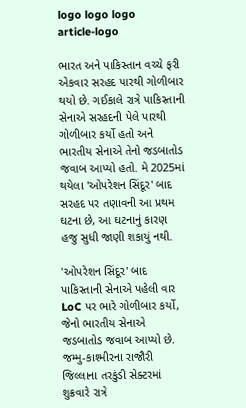logo logo logo
article-logo

ભારત અને પાકિસ્તાન વચ્ચે ફરી એકવાર સરહદ પારથી ગોળીબાર થયો છે. ગઈકાલે રાત્રે પાકિસ્તાની સેનાએ સરહદની પેલે પારથી ગોળીબાર કર્યો હતો અને ભારતીય સેનાએ તેનો જડબાતોડ જવાબ આપ્યો હતો. મે 2025માં થયેલા 'ઓપરેશન સિંદૂર' બાદ સરહદ પર તણાવની આ પ્રથમ ઘટના છે, આ ઘટનાનું કારણ હજુ સુધી જાણી શકાયું નથી.

'ઓપરેશન સિંદૂર' બાદ પાકિસ્તાની સેનાએ પહેલી વાર LoC પર ભારે ગોળીબાર કર્યો, જેનો ભારતીય સેનાએ જડબાતોડ જવાબ આપ્યો છે. જમ્મુ-કાશ્મીરના રાજૌરી જિલ્લાના તરકુંડી સેક્ટરમાં શુક્રવારે રાત્રે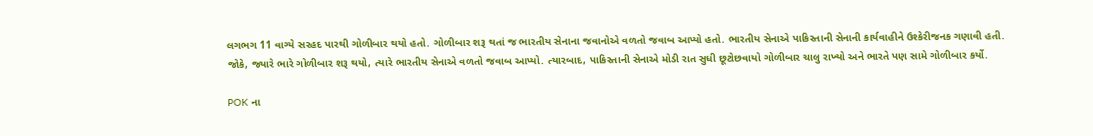લગભગ 11 વાગ્યે સરહદ પારથી ગોળીબાર થયો હતો. ગોળીબાર શરૂ થતાં જ ભારતીય સેનાના જવાનોએ વળતો જવાબ આપ્યો હતો. ભારતીય સેનાએ પાકિસ્તાની સેનાની કાર્યવાહીને ઉશ્કેરીજનક ગણાવી હતી. જોકે, જ્યારે ભારે ગોળીબાર શરૂ થયો, ત્યારે ભારતીય સેનાએ વળતો જવાબ આપ્યો. ત્યારબાદ, પાકિસ્તાની સેનાએ મોડી રાત સુધી છૂટોછવાયો ગોળીબાર ચાલુ રાખ્યો અને ભારતે પણ સામે ગોળીબાર કર્યો.

POK ના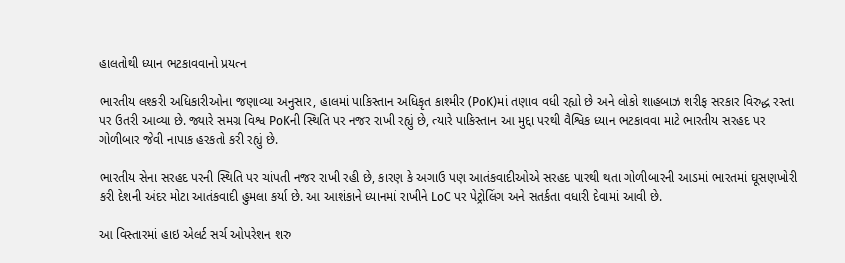હાલતોથી ધ્યાન ભટકાવવાનો પ્રયત્ન

ભારતીય લશ્કરી અધિકારીઓના જણાવ્યા અનુસાર, હાલમાં પાકિસ્તાન અધિકૃત કાશ્મીર (PoK)માં તણાવ વધી રહ્યો છે અને લોકો શાહબાઝ શરીફ સરકાર વિરુદ્ધ રસ્તા પર ઉતરી આવ્યા છે. જ્યારે સમગ્ર વિશ્વ PoKની સ્થિતિ પર નજર રાખી રહ્યું છે, ત્યારે પાકિસ્તાન આ મુદ્દા પરથી વૈશ્વિક ધ્યાન ભટકાવવા માટે ભારતીય સરહદ પર ગોળીબાર જેવી નાપાક હરકતો કરી રહ્યું છે.

ભારતીય સેના સરહદ પરની સ્થિતિ પર ચાંપતી નજર રાખી રહી છે, કારણ કે અગાઉ પણ આતંકવાદીઓએ સરહદ પારથી થતા ગોળીબારની આડમાં ભારતમાં ઘૂસણખોરી કરી દેશની અંદર મોટા આતંકવાદી હુમલા કર્યા છે. આ આશંકાને ધ્યાનમાં રાખીને LoC પર પેટ્રોલિંગ અને સતર્કતા વધારી દેવામાં આવી છે.

આ વિસ્તારમાં હાઇ એલર્ટ સર્ચ ઓપરેશન શરુ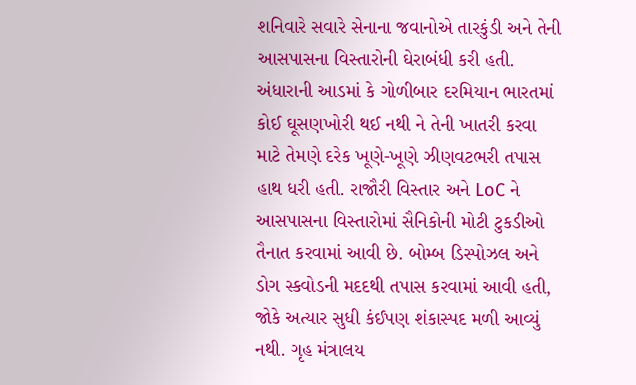શનિવારે સવારે સેનાના જવાનોએ તારકુંડી અને તેની આસપાસના વિસ્તારોની ઘેરાબંધી કરી હતી. અંધારાની આડમાં કે ગોળીબાર દરમિયાન ભારતમાં કોઈ ઘૂસણખોરી થઈ નથી ને તેની ખાતરી કરવા માટે તેમણે દરેક ખૂણે-ખૂણે ઝીણવટભરી તપાસ હાથ ધરી હતી. રાજૌરી વિસ્તાર અને LoC ને આસપાસના વિસ્તારોમાં સૈનિકોની મોટી ટુકડીઓ તૈનાત કરવામાં આવી છે. બોમ્બ ડિસ્પોઝલ અને ડોગ સ્કવોડની મદદથી તપાસ કરવામાં આવી હતી, જોકે અત્યાર સુધી કંઈપણ શંકાસ્પદ મળી આવ્યું નથી. ગૃહ મંત્રાલય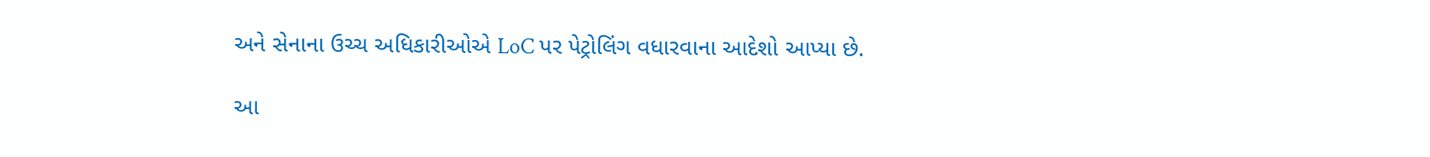અને સેનાના ઉચ્ચ અધિકારીઓએ LoC પર પેટ્રોલિંગ વધારવાના આદેશો આપ્યા છે.

આ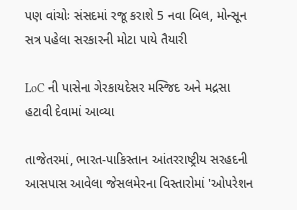પણ વાંચોઃ સંસદમાં રજૂ કરાશે 5 નવા બિલ, મોન્સૂન સત્ર પહેલા સરકારની મોટા પાયે તૈયારી

LoC ની પાસેના ગેરકાયદેસર મસ્જિદ અને મદ્રસા હટાવી દેવામાં આવ્યા

તાજેતરમાં, ભારત-પાકિસ્તાન આંતરરાષ્ટ્રીય સરહદની આસપાસ આવેલા જેસલમેરના વિસ્તારોમાં 'ઓપરેશન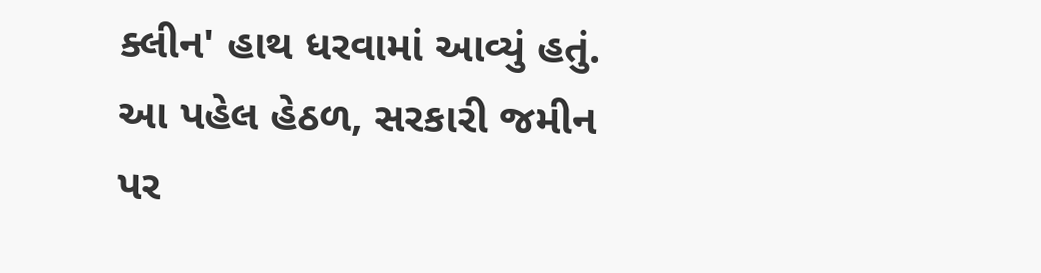ક્લીન' હાથ ધરવામાં આવ્યું હતું. આ પહેલ હેઠળ, સરકારી જમીન પર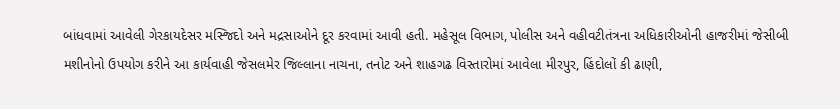બાંધવામાં આવેલી ગેરકાયદેસર મસ્જિદો અને મદ્રસાઓને દૂર કરવામાં આવી હતી. મહેસૂલ વિભાગ, પોલીસ અને વહીવટીતંત્રના અધિકારીઓની હાજરીમાં જેસીબી મશીનોનો ઉપયોગ કરીને આ કાર્યવાહી જેસલમેર જિલ્લાના નાચના, તનોટ અને શાહગઢ વિસ્તારોમાં આવેલા મીરપુર, હિંદોલોં કી ઢાણી,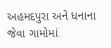અહમદપુરા અને ધનાના જેવા ગામોમાં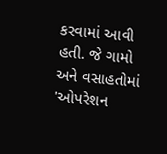કરવામાં આવી હતી. જે ગામો અને વસાહતોમાં 'ઓપરેશન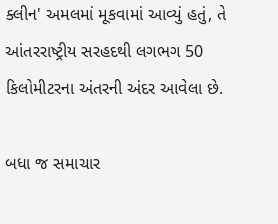ક્લીન' અમલમાં મૂકવામાં આવ્યું હતું, તે આંતરરાષ્ટ્રીય સરહદથી લગભગ 50 કિલોમીટરના અંતરની અંદર આવેલા છે.

બધા જ સમાચાર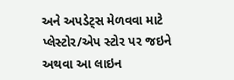અને અપડેટ્સ મેળવવા માટે પ્લેસ્ટોર/એપ સ્ટોર પર જઇને અથવા આ લાઇન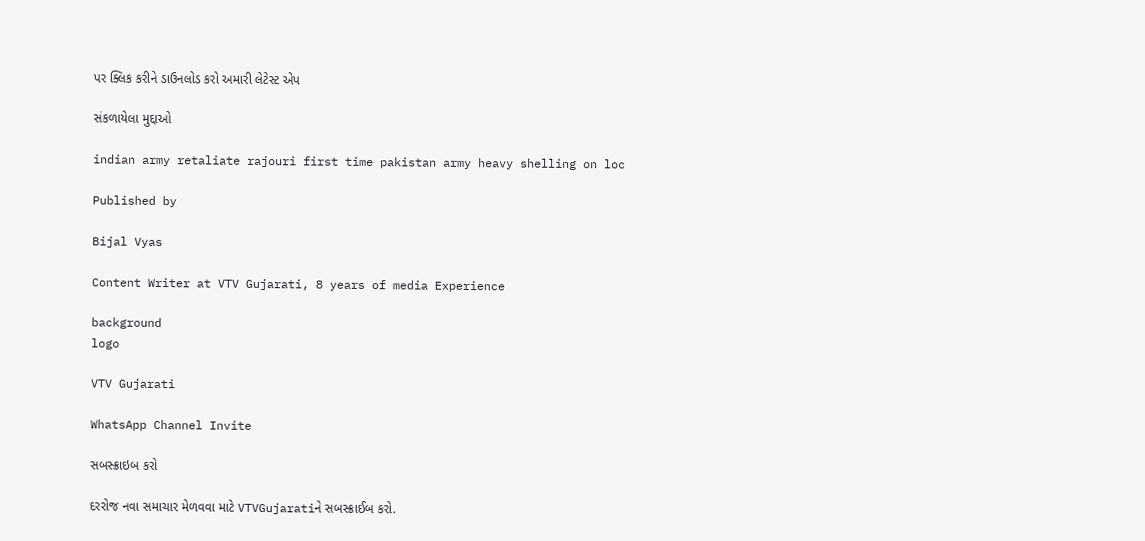પર ક્લિક કરીને ડાઉનલોડ કરો અમારી લેટેસ્ટ એપ

સંકળાયેલા મુદ્દાઓ

indian army retaliate rajouri first time pakistan army heavy shelling on loc

Published by

Bijal Vyas

Content Writer at VTV Gujarati, 8 years of media Experience

background
logo

VTV Gujarati

WhatsApp Channel Invite

સબસ્ક્રાઇબ કરો

દરરોજ નવા સમાચાર મેળવવા માટે VTVGujaratiને સબસ્ક્રાઈબ કરો.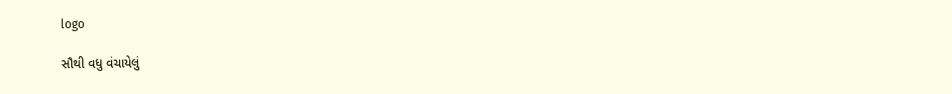logo

સૌથી વધુ વંચાયેલું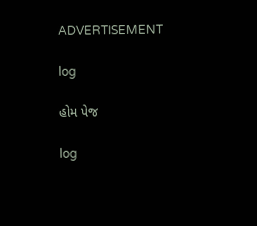ADVERTISEMENT

log

હોમ પેજ

log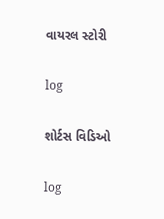વાયરલ સ્ટોરી

log

શોર્ટસ વિડિઓ

log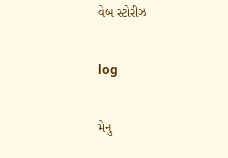વેબ સ્ટોરીઝ

log

મેનુ